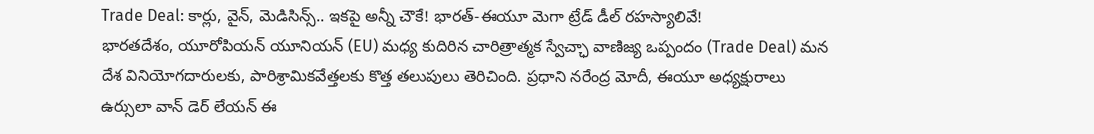Trade Deal: కార్లు, వైన్, మెడిసిన్స్.. ఇకపై అన్నీ చౌకే! భారత్-ఈయూ మెగా ట్రేడ్ డీల్ రహస్యాలివే!
భారతదేశం, యూరోపియన్ యూనియన్ (EU) మధ్య కుదిరిన చారిత్రాత్మక స్వేచ్ఛా వాణిజ్య ఒప్పందం (Trade Deal) మన దేశ వినియోగదారులకు, పారిశ్రామికవేత్తలకు కొత్త తలుపులు తెరిచింది. ప్రధాని నరేంద్ర మోదీ, ఈయూ అధ్యక్షురాలు ఉర్సులా వాన్ డెర్ లేయన్ ఈ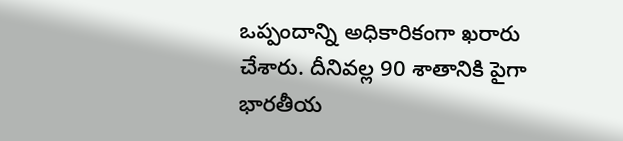ఒప్పందాన్ని అధికారికంగా ఖరారు చేశారు. దీనివల్ల 90 శాతానికి పైగా భారతీయ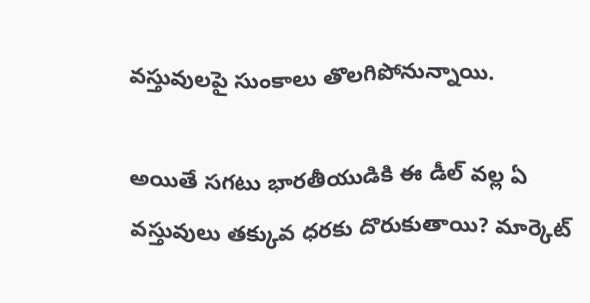వస్తువులపై సుంకాలు తొలగిపోనున్నాయి.

అయితే సగటు భారతీయుడికి ఈ డీల్ వల్ల ఏ వస్తువులు తక్కువ ధరకు దొరుకుతాయి? మార్కెట్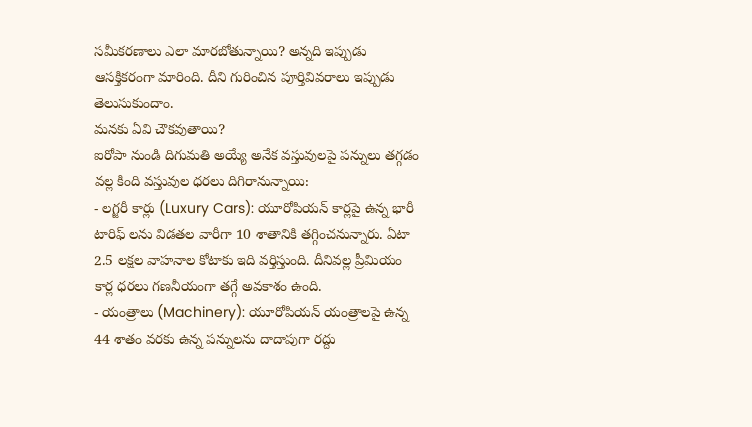సమీకరణాలు ఎలా మారబోతున్నాయి? అన్నది ఇప్పుడు ఆసక్తికరంగా మారింది. దీని గురించిన పూర్తివివరాలు ఇప్పుడు తెలుసుకుందాం.
మనకు ఏవి చౌకవుతాయి?
ఐరోపా నుండి దిగుమతి అయ్యే అనేక వస్తువులపై పన్నులు తగ్గడం వల్ల కింది వస్తువుల ధరలు దిగిరానున్నాయి:
- లగ్జరీ కార్లు (Luxury Cars): యూరోపియన్ కార్లపై ఉన్న భారీ టారిఫ్ లను విడతల వారీగా 10 శాతానికి తగ్గించనున్నారు. ఏటా 2.5 లక్షల వాహనాల కోటాకు ఇది వర్తిస్తుంది. దీనివల్ల ప్రీమియం కార్ల ధరలు గణనీయంగా తగ్గే అవకాశం ఉంది.
- యంత్రాలు (Machinery): యూరోపియన్ యంత్రాలపై ఉన్న 44 శాతం వరకు ఉన్న పన్నులను దాదాపుగా రద్దు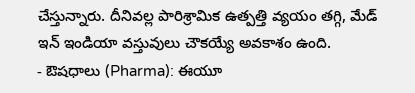చేస్తున్నారు. దీనివల్ల పారిశ్రామిక ఉత్పత్తి వ్యయం తగ్గి, మేడ్ ఇన్ ఇండియా వస్తువులు చౌకయ్యే అవకాశం ఉంది.
- ఔషధాలు (Pharma): ఈయూ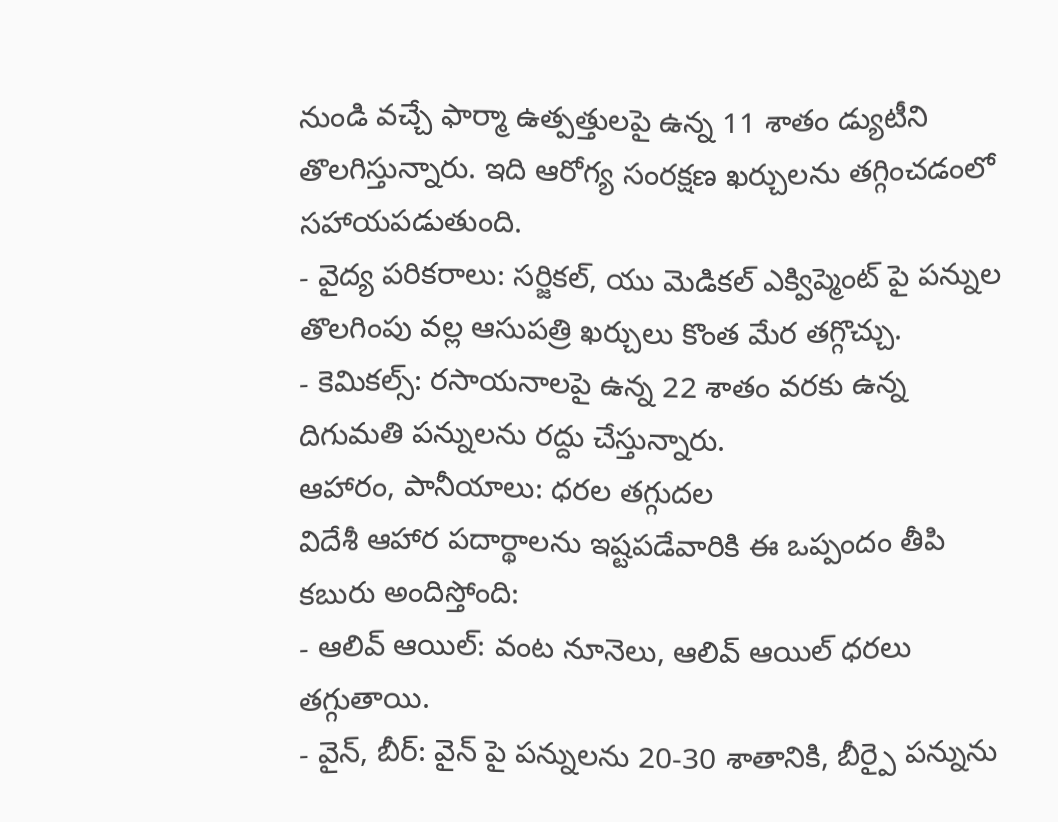నుండి వచ్చే ఫార్మా ఉత్పత్తులపై ఉన్న 11 శాతం డ్యుటీని తొలగిస్తున్నారు. ఇది ఆరోగ్య సంరక్షణ ఖర్చులను తగ్గించడంలో సహాయపడుతుంది.
- వైద్య పరికరాలు: సర్జికల్, యు మెడికల్ ఎక్విప్మెంట్ పై పన్నుల తొలగింపు వల్ల ఆసుపత్రి ఖర్చులు కొంత మేర తగ్గొచ్చు.
- కెమికల్స్: రసాయనాలపై ఉన్న 22 శాతం వరకు ఉన్న దిగుమతి పన్నులను రద్దు చేస్తున్నారు.
ఆహారం, పానీయాలు: ధరల తగ్గుదల
విదేశీ ఆహార పదార్థాలను ఇష్టపడేవారికి ఈ ఒప్పందం తీపి కబురు అందిస్తోంది:
- ఆలివ్ ఆయిల్: వంట నూనెలు, ఆలివ్ ఆయిల్ ధరలు తగ్గుతాయి.
- వైన్, బీర్: వైన్ పై పన్నులను 20-30 శాతానికి, బీర్పై పన్నును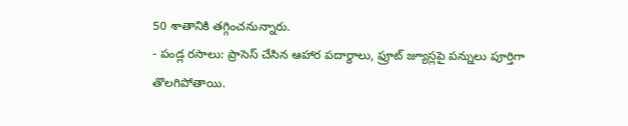50 శాతానికి తగ్గించనున్నారు.
- పండ్ల రసాలు: ప్రాసెస్ చేసిన ఆహార పదార్థాలు, ఫ్రూట్ జ్యూస్లపై పన్నులు పూర్తిగా తొలగిపోతాయి.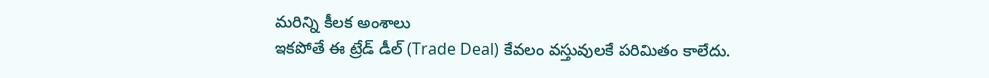మరిన్ని కీలక అంశాలు
ఇకపోతే ఈ ట్రేడ్ డీల్ (Trade Deal) కేవలం వస్తువులకే పరిమితం కాలేదు.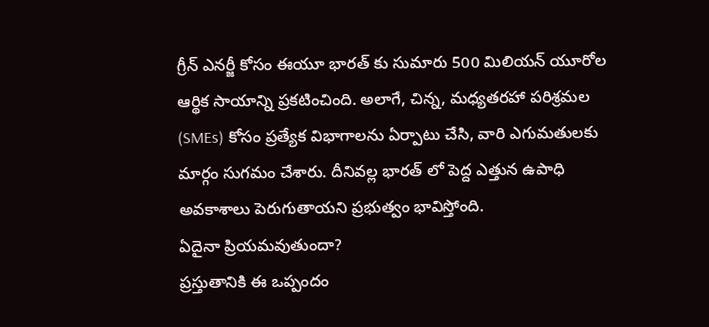గ్రీన్ ఎనర్జీ కోసం ఈయూ భారత్ కు సుమారు 500 మిలియన్ యూరోల ఆర్థిక సాయాన్ని ప్రకటించింది. అలాగే, చిన్న, మధ్యతరహా పరిశ్రమల (SMEs) కోసం ప్రత్యేక విభాగాలను ఏర్పాటు చేసి, వారి ఎగుమతులకు మార్గం సుగమం చేశారు. దీనివల్ల భారత్ లో పెద్ద ఎత్తున ఉపాధి అవకాశాలు పెరుగుతాయని ప్రభుత్వం భావిస్తోంది.
ఏదైనా ప్రియమవుతుందా?
ప్రస్తుతానికి ఈ ఒప్పందం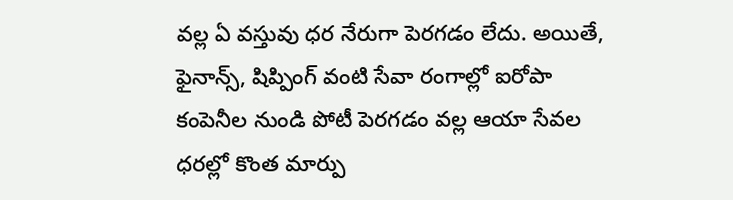వల్ల ఏ వస్తువు ధర నేరుగా పెరగడం లేదు. అయితే, ఫైనాన్స్, షిప్పింగ్ వంటి సేవా రంగాల్లో ఐరోపా కంపెనీల నుండి పోటీ పెరగడం వల్ల ఆయా సేవల ధరల్లో కొంత మార్పు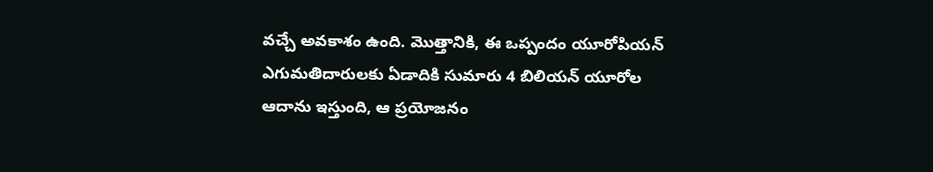వచ్చే అవకాశం ఉంది. మొత్తానికి, ఈ ఒప్పందం యూరోపియన్ ఎగుమతిదారులకు ఏడాదికి సుమారు 4 బిలియన్ యూరోల ఆదాను ఇస్తుంది, ఆ ప్రయోజనం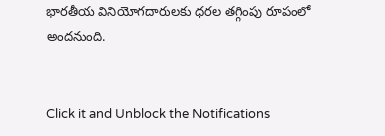భారతీయ వినియోగదారులకు ధరల తగ్గింపు రూపంలో అందనుంది.


Click it and Unblock the Notifications